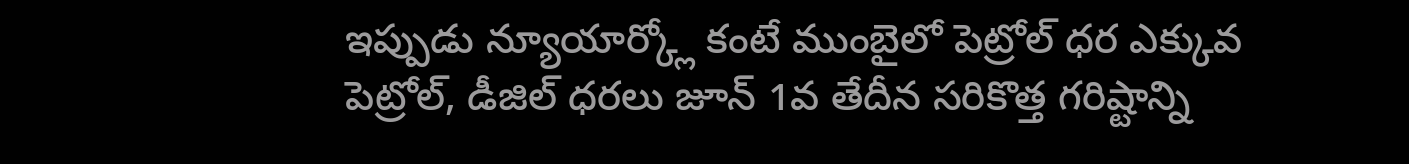ఇప్పుడు న్యూయార్క్లో కంటే ముంబైలో పెట్రోల్ ధర ఎక్కువ
పెట్రోల్, డీజిల్ ధరలు జూన్ 1వ తేదీన సరికొత్త గరిష్టాన్ని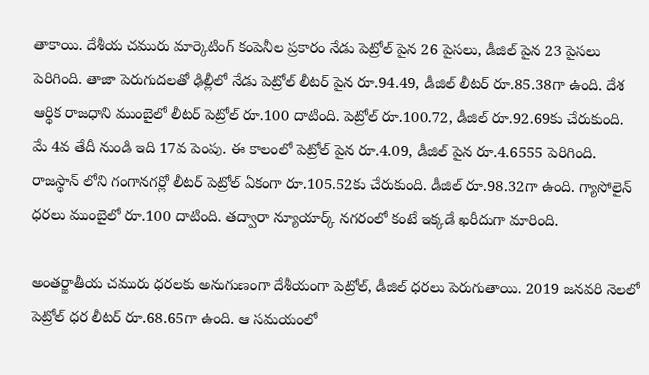తాకాయి. దేశీయ చమురు మార్కెటింగ్ కంపెనీల ప్రకారం నేడు పెట్రోల్ పైన 26 పైసలు, డీజిల్ పైన 23 పైసలు పెరిగింది. తాజా పెరుగుదలతో ఢిల్లీలో నేడు పెట్రోల్ లీటర్ పైన రూ.94.49, డీజిల్ లీటర్ రూ.85.38గా ఉంది. దేశ ఆర్థిక రాజధాని ముంబైలో లీటర్ పెట్రోల్ రూ.100 దాటింది. పెట్రోల్ రూ.100.72, డీజిల్ రూ.92.69కు చేరుకుంది.
మే 4వ తేదీ నుండి ఇది 17వ పెంపు. ఈ కాలంలో పెట్రోల్ పైన రూ.4.09, డీజిల్ పైన రూ.4.6555 పెరిగింది. రాజస్థాన్ లోని గంగానగర్లో లీటర్ పెట్రోల్ ఏకంగా రూ.105.52కు చేరుకుంది. డీజిల్ రూ.98.32గా ఉంది. గ్యాసోలైన్ ధరలు ముంబైలో రూ.100 దాటింది. తద్వారా న్యూయార్క్ నగరంలో కంటే ఇక్కడే ఖరీదుగా మారింది.

అంతర్జాతీయ చమురు ధరలకు అనుగుణంగా దేశీయంగా పెట్రోల్, డీజిల్ ధరలు పెరుగుతాయి. 2019 జనవరి నెలలో పెట్రోల్ ధర లీటర్ రూ.68.65గా ఉంది. ఆ సమయంలో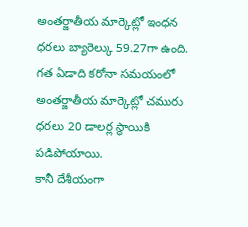అంతర్జాతీయ మార్కెట్లో ఇంధన ధరలు బ్యారెల్కు 59.27గా ఉంది. గత ఏడాది కరోనా సమయంలో అంతర్జాతీయ మార్కెట్లో చమురు ధరలు 20 డాలర్ల స్థాయికి పడిపోయాయి.
కానీ దేశీయంగా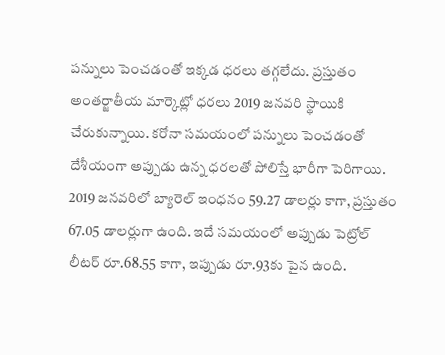పన్నులు పెంచడంతో ఇక్కడ ధరలు తగ్గలేదు. ప్రస్తుతం అంతర్జాతీయ మార్కెట్లో ధరలు 2019 జనవరి స్థాయికి చేరుకున్నాయి. కరోనా సమయంలో పన్నులు పెంచడంతో దేశీయంగా అప్పుడు ఉన్న ధరలతో పోలిస్తే భారీగా పెరిగాయి. 2019 జనవరిలో బ్యారెల్ ఇంధనం 59.27 డాలర్లు కాగా, ప్రస్తుతం 67.05 డాలర్లుగా ఉంది. ఇదే సమయంలో అప్పుడు పెట్రోల్ లీటర్ రూ.68.55 కాగా, ఇప్పుడు రూ.93కు పైన ఉంది.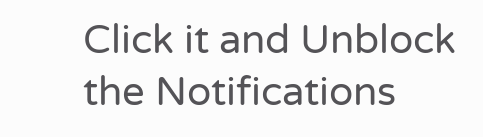Click it and Unblock the Notifications